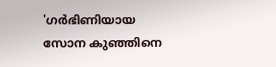'ഗർഭിണിയായ സോന കുഞ്ഞിനെ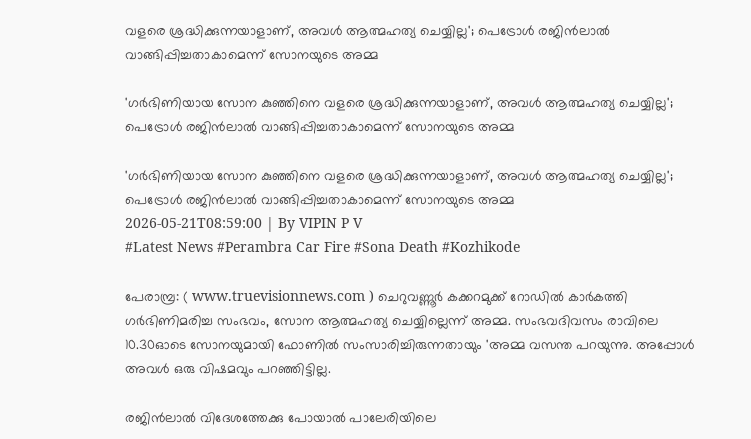വളരെ ശ്രദ്ധിക്കുന്നയാളാണ്, അവൾ ആത്മഹത്യ ചെയ്യില്ല'; പെട്രോൾ രജിൻലാൽ വാങ്ങിപ്പിച്ചതാകാമെന്ന് സോനയുടെ അമ്മ

'ഗർഭിണിയായ സോന കുഞ്ഞിനെ വളരെ ശ്രദ്ധിക്കുന്നയാളാണ്, അവൾ ആത്മഹത്യ ചെയ്യില്ല'; പെട്രോൾ രജിൻലാൽ വാങ്ങിപ്പിച്ചതാകാമെന്ന് സോനയുടെ അമ്മ

'ഗർഭിണിയായ സോന കുഞ്ഞിനെ വളരെ ശ്രദ്ധിക്കുന്നയാളാണ്, അവൾ ആത്മഹത്യ ചെയ്യില്ല'; പെട്രോൾ രജിൻലാൽ വാങ്ങിപ്പിച്ചതാകാമെന്ന് സോനയുടെ അമ്മ
2026-05-21T08:59:00 | By VIPIN P V
#Latest News #Perambra Car Fire #Sona Death #Kozhikode

പേരാമ്പ്ര: ( www.truevisionnews.com ) ചെറുവണ്ണൂർ കക്കറമുക്ക് റോഡിൽ കാർകത്തി ഗർഭിണിമരിച്ച സംഭവം, സോന ആത്മഹത്യ ചെയ്യില്ലെന്ന് അമ്മ. സംഭവദിവസം രാവിലെ 10.30ഓടെ സോനയുമായി ഫോണിൽ സംസാരിച്ചിരുന്നതായും 'അമ്മ വസന്ത പറയുന്നു. അപ്പോൾ അവൾ ഒരു വിഷമവും പറഞ്ഞിട്ടില്ല.

രജിൻലാൽ വിദേശത്തേക്കു പോയാൽ പാലേരിയിലെ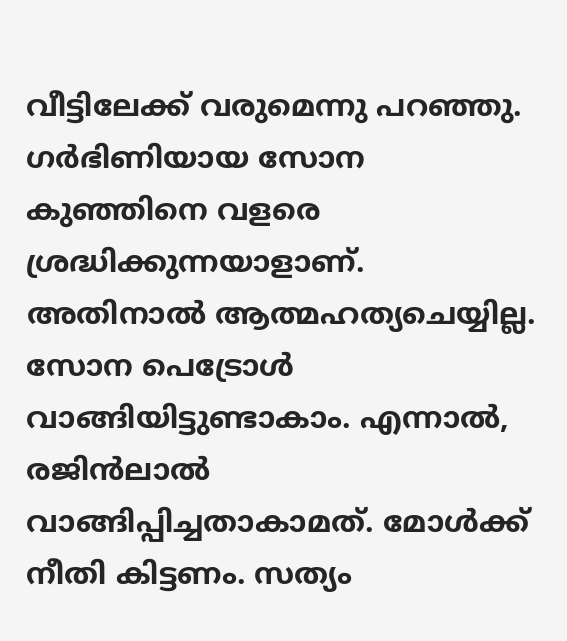വീട്ടിലേക്ക് വരുമെന്നു പറഞ്ഞു. ഗർഭിണിയായ സോന കുഞ്ഞിനെ വളരെ ശ്രദ്ധിക്കുന്നയാളാണ്. അതിനാൽ ആത്മഹത്യചെയ്യില്ല. സോന പെട്രോൾ വാങ്ങിയിട്ടുണ്ടാകാം. എന്നാൽ, രജിൻലാൽ വാങ്ങിപ്പിച്ചതാകാമത്. മോൾക്ക് നീതി കിട്ടണം. സത്യം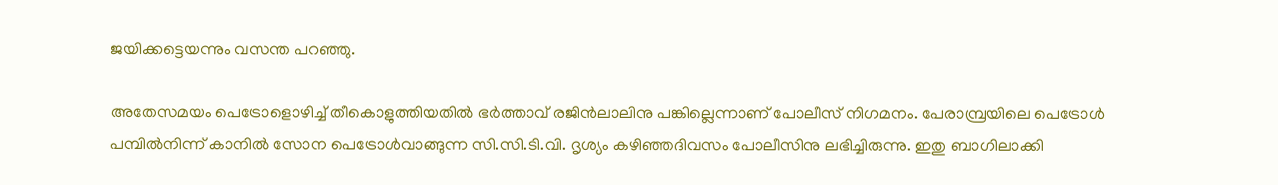ജയിക്കട്ടെയന്നും വസന്ത പറഞ്ഞു.

അതേസമയം പെട്രോളൊഴിച്ച് തീകൊളുത്തിയതിൽ ഭർത്താവ് രജിൻലാലിനു പങ്കില്ലെന്നാണ് പോലീസ് നിഗമനം. പേരാമ്പ്രയിലെ പെട്രോൾ പമ്പിൽനിന്ന് കാനിൽ സോന പെട്രോൾവാങ്ങുന്ന സി.സി.ടി.വി. ദൃശ്യം കഴിഞ്ഞദിവസം പോലീസിനു ലഭിച്ചിരുന്നു. ഇതു ബാഗിലാക്കി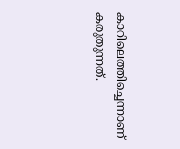കാറിലെത്തിച്ചെന്നാണ് കരുതുന്നത്.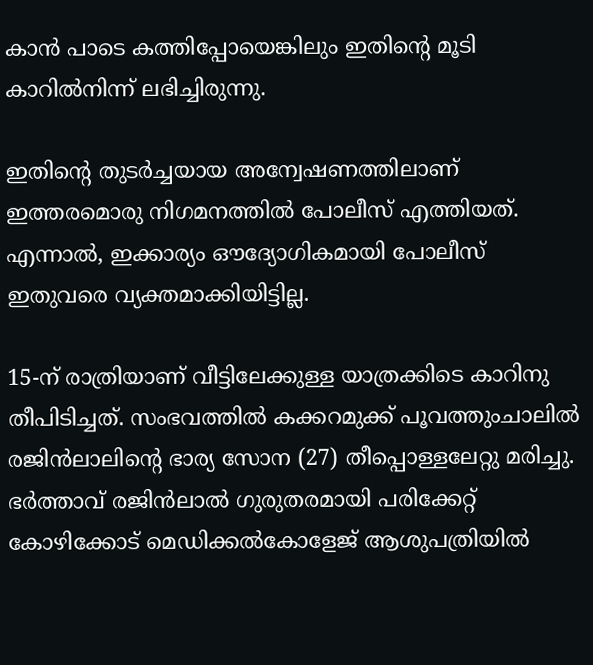കാൻ പാടെ കത്തിപ്പോയെങ്കിലും ഇതിന്റെ മൂടി കാറിൽനിന്ന് ലഭിച്ചിരുന്നു.

ഇതിന്റെ തുടർച്ചയായ അന്വേഷണത്തിലാണ് ഇത്തരമൊരു നിഗമനത്തിൽ പോലീസ് എത്തിയത്. എന്നാൽ, ഇക്കാര്യം ഔദ്യോഗികമായി പോലീസ് ഇതുവരെ വ്യക്തമാക്കിയിട്ടില്ല.

15-ന് രാത്രിയാണ് വീട്ടിലേക്കുള്ള യാത്രക്കിടെ കാറിനു തീപിടിച്ചത്‌. സംഭവത്തിൽ കക്കറമുക്ക് പൂവത്തുംചാലിൽ രജിൻലാലിന്റെ ഭാര്യ സോന (27) തീപ്പൊള്ളലേറ്റു മരിച്ചു. ഭർത്താവ് രജിൻലാൽ ഗുരുതരമായി പരിക്കേറ്റ് കോഴിക്കോട് മെഡിക്കൽകോളേജ് ആശുപത്രിയിൽ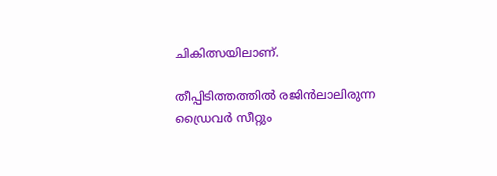ചികിത്സയിലാണ്.

തീപ്പിടിത്തത്തിൽ രജിൻലാലിരുന്ന ഡ്രൈവർ സീറ്റും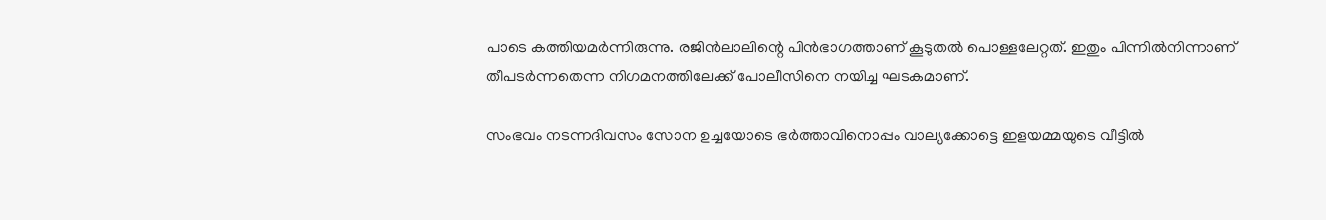പാടെ കത്തിയമർന്നിരുന്നു. രജിൻലാലിന്റെ പിൻഭാഗത്താണ് കൂടുതൽ പൊള്ളലേറ്റത്. ഇതും പിന്നിൽനിന്നാണ് തീപടർന്നതെന്ന നിഗമനത്തിലേക്ക് പോലീസിനെ നയിച്ച ഘടകമാണ്.

സംഭവം നടന്നദിവസം സോന ഉച്ചയോടെ ഭർത്താവിനൊപ്പം വാല്യക്കോട്ടെ ഇളയമ്മയുടെ വീട്ടിൽ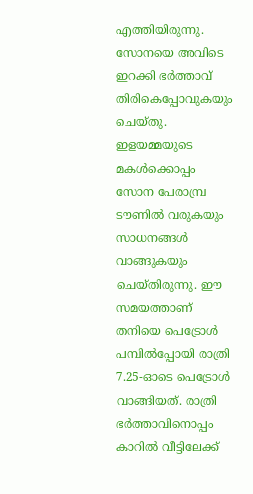എത്തിയിരുന്നു. സോനയെ അവിടെ ഇറക്കി ഭർത്താവ് തിരികെപ്പോവുകയും ചെയ്തു. ഇളയമ്മയുടെ മകൾക്കൊപ്പം സോന പേരാമ്പ്ര ടൗണിൽ വരുകയും സാധനങ്ങൾ വാങ്ങുകയും ചെയ്തിരുന്നു. ഈ സമയത്താണ് തനിയെ പെട്രോൾ പമ്പിൽപ്പോയി രാത്രി 7.25-ഓടെ പെട്രോൾ വാങ്ങിയത്. രാത്രി ഭർത്താവിനൊപ്പം കാറിൽ വീട്ടിലേക്ക്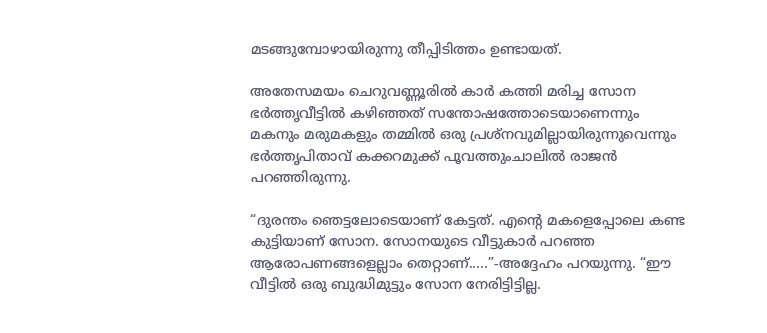മടങ്ങുമ്പോഴായിരുന്നു തീപ്പിടിത്തം ഉണ്ടായത്.

അതേസമയം ചെറുവണ്ണൂരിൽ കാർ കത്തി മരിച്ച സോന ഭർത്തൃവീട്ടിൽ കഴിഞ്ഞത് സന്തോഷത്തോടെയാണെന്നും മകനും മരുമകളും തമ്മിൽ ഒരു പ്രശ്‌നവുമില്ലായിരുന്നുവെന്നും ഭർത്തൃപിതാവ് കക്കറമുക്ക് പൂവത്തുംചാലിൽ രാജൻ പറഞ്ഞിരുന്നു.

“ദുരന്തം ഞെട്ടലോടെയാണ് കേട്ടത്. എന്റെ മകളെപ്പോലെ കണ്ട കുട്ടിയാണ് സോന. സോനയുടെ വീട്ടുകാർ പറഞ്ഞ ആരോപണങ്ങളെല്ലാം തെറ്റാണ്.....”-അദ്ദേഹം പറയുന്നു. “ഈ വീട്ടിൽ ഒരു ബുദ്ധിമുട്ടും സോന നേരിട്ടിട്ടില്ല.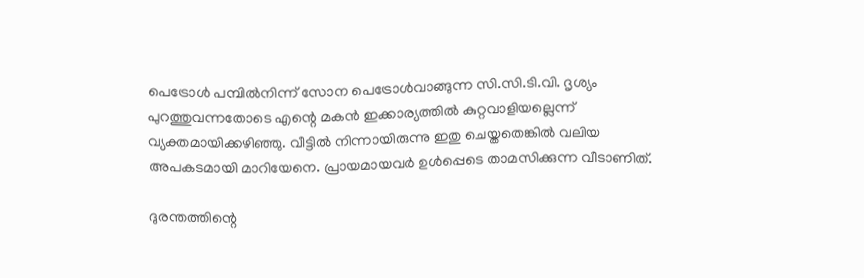പെട്രോൾ പമ്പിൽനിന്ന് സോന പെട്രോൾവാങ്ങുന്ന സി.സി.ടി.വി. ദൃശ്യം പുറത്തുവന്നതോടെ എന്റെ മകൻ ഇക്കാര്യത്തിൽ കുറ്റവാളിയല്ലെന്ന് വ്യക്തമായിക്കഴിഞ്ഞു. വീട്ടിൽ നിന്നായിരുന്നു ഇതു ചെയ്തതെങ്കിൽ വലിയ അപകടമായി മാറിയേനെ. പ്രായമായവർ ഉൾപ്പെടെ താമസിക്കുന്ന വീടാണിത്.

ദുരന്തത്തിന്റെ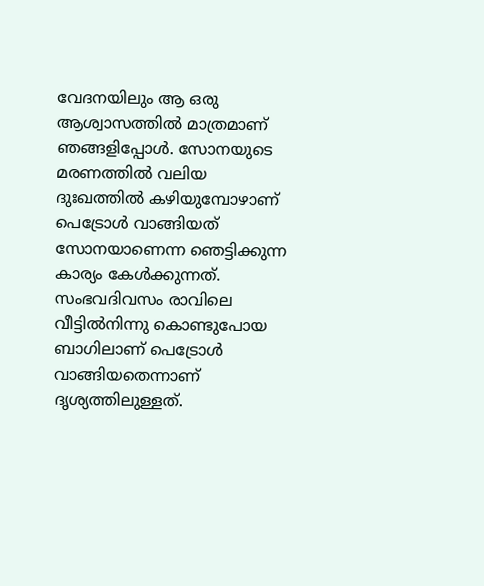വേദനയിലും ആ ഒരു ആശ്വാസത്തിൽ മാത്രമാണ് ഞങ്ങളിപ്പോൾ. സോനയുടെ മരണത്തിൽ വലിയ ദുഃഖത്തിൽ കഴിയുമ്പോഴാണ് പെട്രോൾ വാങ്ങിയത് സോനയാണെന്ന ഞെട്ടിക്കുന്ന കാര്യം കേൾക്കുന്നത്. സംഭവദിവസം രാവിലെ വീട്ടിൽനിന്നു കൊണ്ടുപോയ ബാഗിലാണ് പെട്രോൾ വാങ്ങിയതെന്നാണ് ദൃശ്യത്തിലുള്ളത്.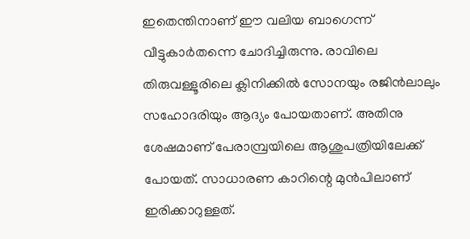ഇതെന്തിനാണ് ഈ വലിയ ബാഗെന്ന് വീട്ടുകാർതന്നെ ചോദിച്ചിരുന്നു. രാവിലെ തിരുവള്ളൂരിലെ ക്ലിനിക്കിൽ സോനയും രജിൻലാലും സഹോദരിയും ആദ്യം പോയതാണ്. അതിനു ശേഷമാണ് പേരാമ്പ്രയിലെ ആശുപത്രിയിലേക്ക് പോയത്. സാധാരണ കാറിന്റെ മുൻപിലാണ് ഇരിക്കാറുള്ളത്.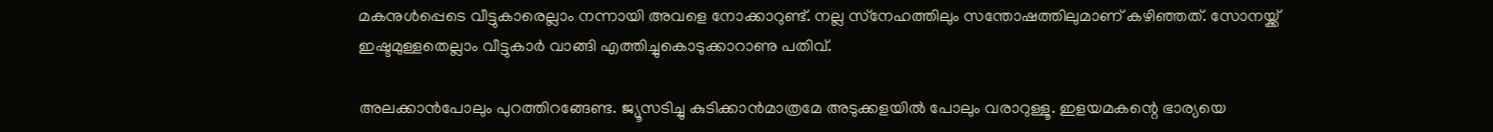മകനുൾപ്പെടെ വീട്ടുകാരെല്ലാം നന്നായി അവളെ നോക്കാറുണ്ട്. നല്ല സ്‌നേഹത്തിലും സന്തോഷത്തിലുമാണ് കഴിഞ്ഞത്. സോനയ്ക്ക് ഇഷ്ടമുള്ളതെല്ലാം വീട്ടുകാർ വാങ്ങി എത്തിച്ചുകൊടുക്കാറാണു പതിവ്.

അലക്കാൻപോലും പുറത്തിറങ്ങേണ്ട. ജ്യൂസടിച്ചു കുടിക്കാൻമാത്രമേ അടുക്കളയിൽ പോലും വരാറുള്ളൂ. ഇളയമകന്റെ ഭാര്യയെ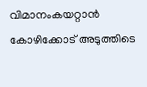വിമാനംകയറ്റാൻ കോഴിക്കോട് അടുത്തിടെ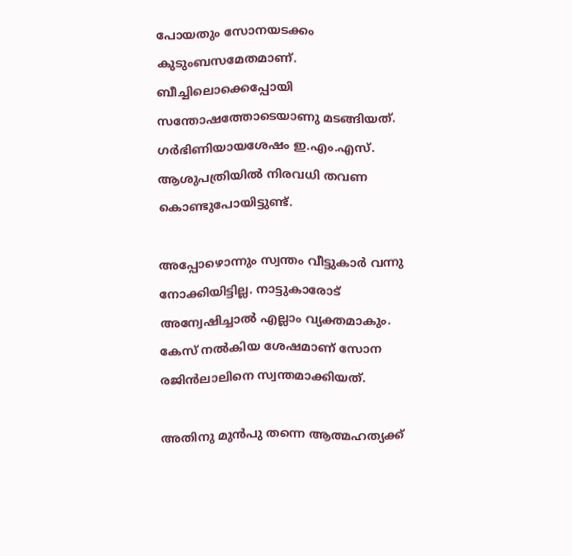പോയതും സോനയടക്കം കുടുംബസമേതമാണ്. ബീച്ചിലൊക്കെപ്പോയി സന്തോഷത്തോടെയാണു മടങ്ങിയത്. ഗർഭിണിയായശേഷം ഇ.എം.എസ്. ആശുപത്രിയിൽ നിരവധി തവണ കൊണ്ടുപോയിട്ടുണ്ട്.

അപ്പോഴൊന്നും സ്വന്തം വീട്ടുകാർ വന്നു നോക്കിയിട്ടില്ല. നാട്ടുകാരോട് അന്വേഷിച്ചാൽ എല്ലാം വ്യക്തമാകും. കേസ് നൽകിയ ശേഷമാണ് സോന രജിൻലാലിനെ സ്വന്തമാക്കിയത്.

അതിനു മുൻപു തന്നെ ആത്മഹത്യക്ക്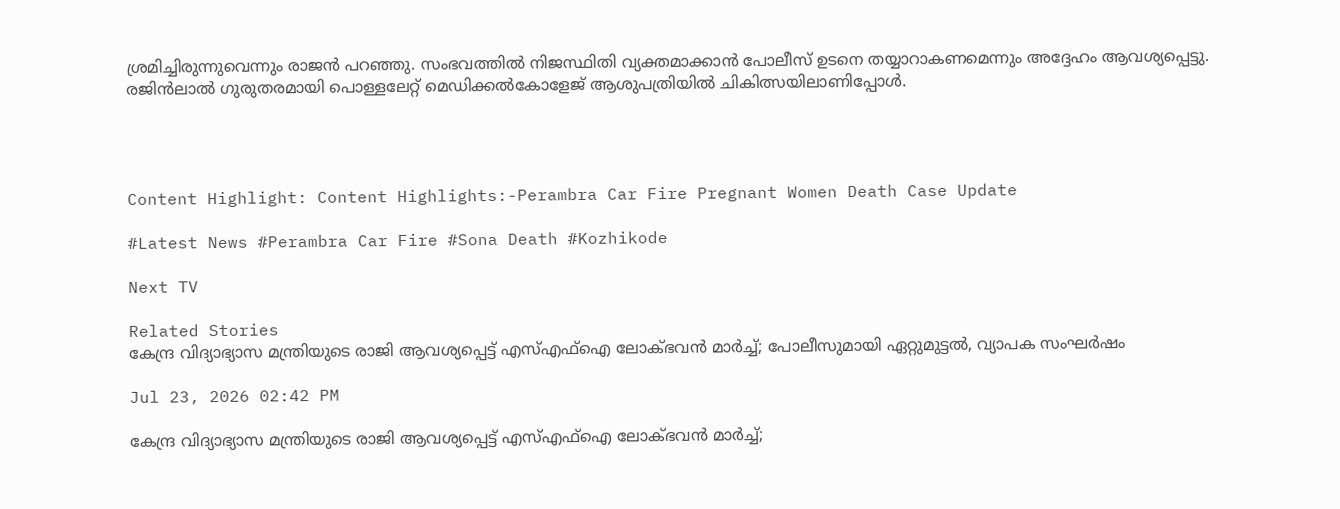ശ്രമിച്ചിരുന്നുവെന്നും രാജൻ പറഞ്ഞു. സംഭവത്തിൽ നിജസ്ഥിതി വ്യക്തമാക്കാൻ പോലീസ് ഉടനെ തയ്യാറാകണമെന്നും അദ്ദേഹം ആവശ്യപ്പെട്ടു. രജിൻലാൽ ഗുരുതരമായി പൊള്ളലേറ്റ് മെഡിക്കൽകോളേജ് ആശുപത്രിയിൽ ചികിത്സയിലാണിപ്പോൾ.




Content Highlight: Content Highlights:-Perambra Car Fire Pregnant Women Death Case Update

#Latest News #Perambra Car Fire #Sona Death #Kozhikode

Next TV

Related Stories
കേന്ദ്ര വിദ്യാഭ്യാസ മന്ത്രിയുടെ രാജി ആവശ്യപ്പെട്ട് എസ്എഫ്ഐ ലോക്ഭവൻ മാർച്ച്; പോലീസുമായി ഏറ്റുമുട്ടൽ, വ്യാപക സംഘർഷം

Jul 23, 2026 02:42 PM

കേന്ദ്ര വിദ്യാഭ്യാസ മന്ത്രിയുടെ രാജി ആവശ്യപ്പെട്ട് എസ്എഫ്ഐ ലോക്ഭവൻ മാർച്ച്;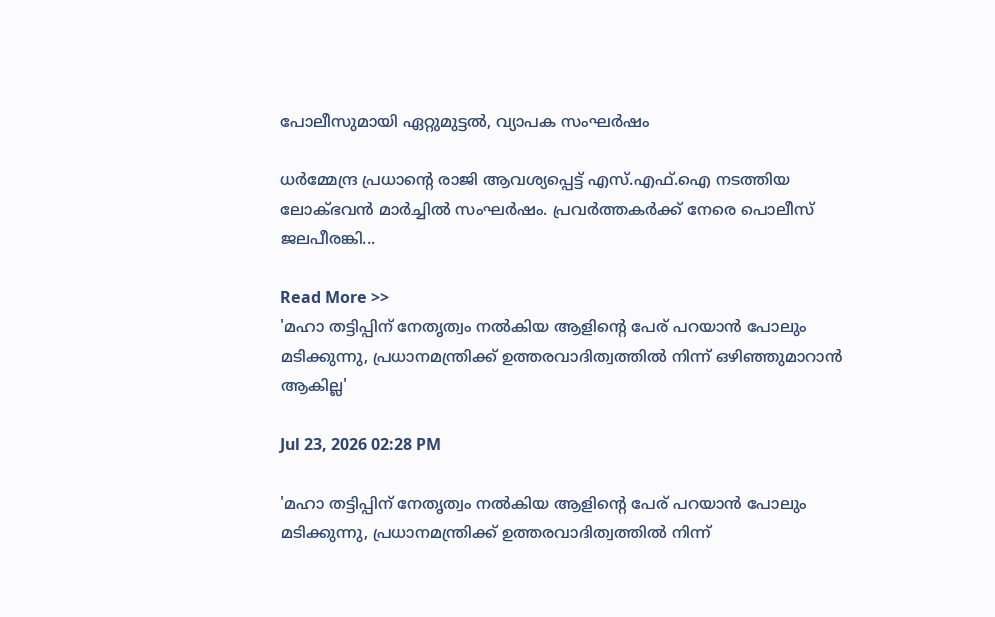പോലീസുമായി ഏറ്റുമുട്ടൽ, വ്യാപക സംഘർഷം

ധർമ്മേന്ദ്ര പ്രധാന്റെ രാജി ആവശ്യപ്പെട്ട് എസ്.എഫ്.ഐ നടത്തിയ ലോക്ഭവൻ മാർച്ചിൽ സംഘർഷം. പ്രവർത്തകർക്ക് നേരെ പൊലീസ് ജലപീരങ്കി...

Read More >>
'മഹാ തട്ടിപ്പിന് നേതൃത്വം നൽകിയ ആളിന്റെ പേര് പറയാൻ പോലും മടിക്കുന്നു, പ്രധാനമന്ത്രിക്ക് ഉത്തരവാദിത്വത്തിൽ നിന്ന് ഒഴിഞ്ഞുമാറാൻ ആകില്ല'

Jul 23, 2026 02:28 PM

'മഹാ തട്ടിപ്പിന് നേതൃത്വം നൽകിയ ആളിന്റെ പേര് പറയാൻ പോലും മടിക്കുന്നു, പ്രധാനമന്ത്രിക്ക് ഉത്തരവാദിത്വത്തിൽ നിന്ന്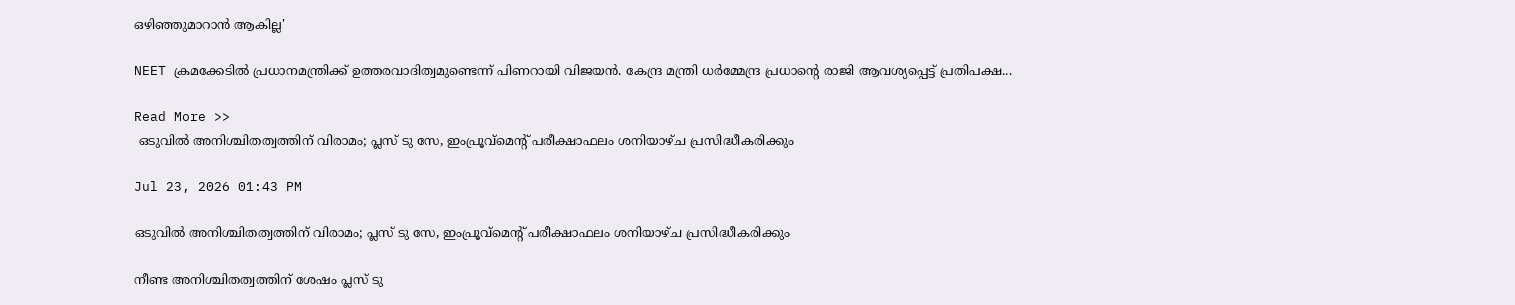ഒഴിഞ്ഞുമാറാൻ ആകില്ല'

NEET ക്രമക്കേടിൽ പ്രധാനമന്ത്രിക്ക് ഉത്തരവാദിത്വമുണ്ടെന്ന് പിണറായി വിജയൻ. കേന്ദ്ര മന്ത്രി ധർമ്മേന്ദ്ര പ്രധാന്റെ രാജി ആവശ്യപ്പെട്ട് പ്രതിപക്ഷ...

Read More >>
 ഒടുവിൽ അനിശ്ചിതത്വത്തിന് വിരാമം; പ്ലസ് ടു സേ, ഇംപ്രൂവ്‌മെന്റ് പരീക്ഷാഫലം ശനിയാഴ്ച പ്രസിദ്ധീകരിക്കും

Jul 23, 2026 01:43 PM

ഒടുവിൽ അനിശ്ചിതത്വത്തിന് വിരാമം; പ്ലസ് ടു സേ, ഇംപ്രൂവ്‌മെന്റ് പരീക്ഷാഫലം ശനിയാഴ്ച പ്രസിദ്ധീകരിക്കും

നീണ്ട അനിശ്ചിതത്വത്തിന് ശേഷം പ്ലസ് ടു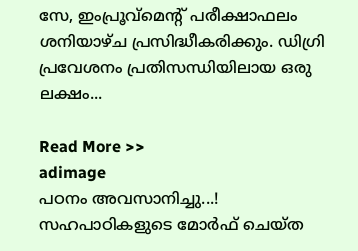സേ, ഇംപ്രൂവ്‌മെന്റ് പരീക്ഷാഫലം ശനിയാഴ്ച പ്രസിദ്ധീകരിക്കും. ഡിഗ്രി പ്രവേശനം പ്രതിസന്ധിയിലായ ഒരു ലക്ഷം...

Read More >>
adimage
പഠനം അവസാനിച്ചു...! സഹപാഠികളുടെ മോർഫ് ചെയ്ത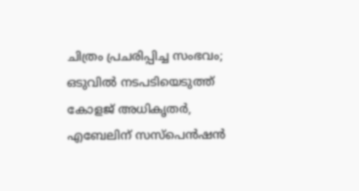ചിത്രം പ്രചരിപ്പിച്ച സംഭവം; ഒടുവിൽ നടപടിയെടുത്ത്  കോളജ് അധികൃതർ,  എബേലിന് സസ്പെൻഷൻ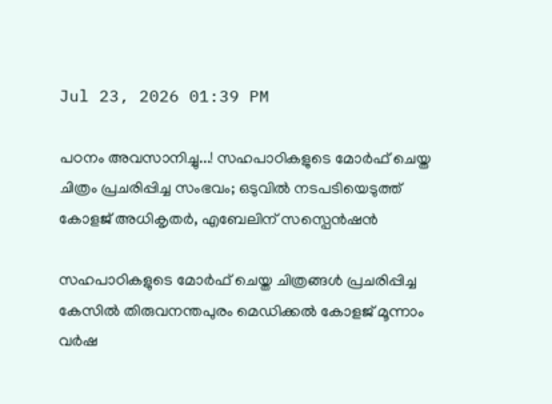Jul 23, 2026 01:39 PM

പഠനം അവസാനിച്ചു...! സഹപാഠികളുടെ മോർഫ് ചെയ്ത ചിത്രം പ്രചരിപ്പിച്ച സംഭവം; ഒടുവിൽ നടപടിയെടുത്ത് കോളജ് അധികൃതർ, എബേലിന് സസ്പെൻഷൻ

സഹപാഠികളുടെ മോർഫ് ചെയ്ത ചിത്രങ്ങൾ പ്രചരിപ്പിച്ച കേസിൽ തിരുവനന്തപുരം മെഡിക്കൽ കോളജ് മൂന്നാം വർഷ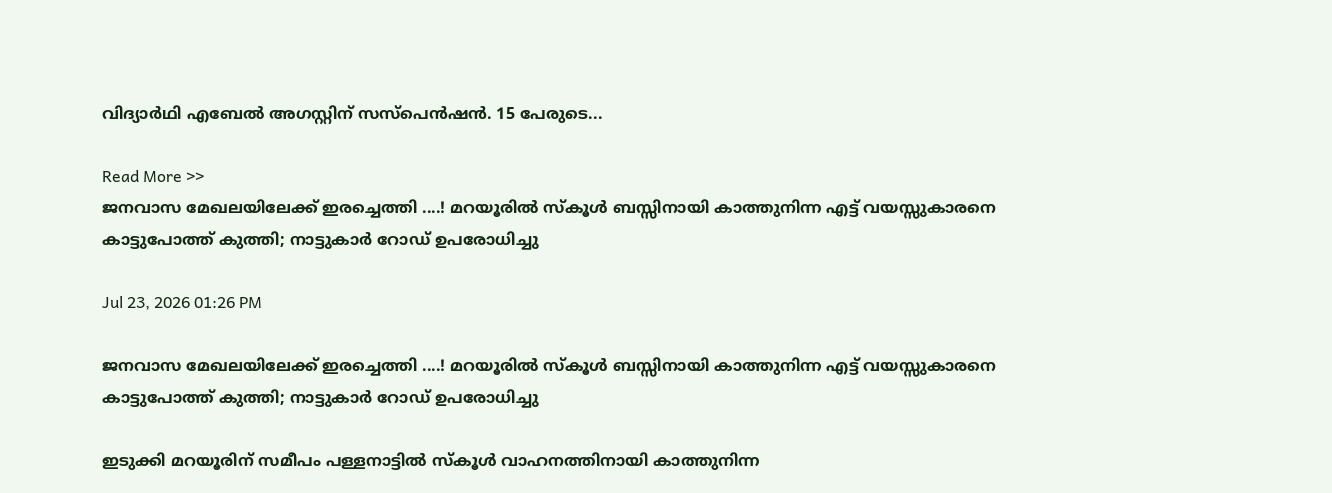വിദ്യാർഥി എബേൽ അഗസ്റ്റിന് സസ്പെൻഷൻ. 15 പേരുടെ...

Read More >>
ജനവാസ മേഖലയിലേക്ക് ഇരച്ചെത്തി ....! മറയൂരിൽ സ്കൂൾ ബസ്സിനായി കാത്തുനിന്ന എട്ട് വയസ്സുകാരനെ കാട്ടുപോത്ത് കുത്തി; നാട്ടുകാർ റോഡ് ഉപരോധിച്ചു

Jul 23, 2026 01:26 PM

ജനവാസ മേഖലയിലേക്ക് ഇരച്ചെത്തി ....! മറയൂരിൽ സ്കൂൾ ബസ്സിനായി കാത്തുനിന്ന എട്ട് വയസ്സുകാരനെ കാട്ടുപോത്ത് കുത്തി; നാട്ടുകാർ റോഡ് ഉപരോധിച്ചു

ഇടുക്കി മറയൂരിന് സമീപം പള്ളനാട്ടിൽ സ്കൂൾ വാഹനത്തിനായി കാത്തുനിന്ന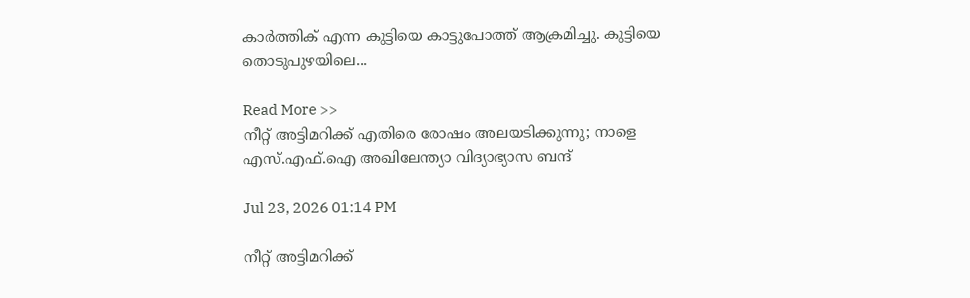കാർത്തിക് എന്ന കുട്ടിയെ കാട്ടുപോത്ത് ആക്രമിച്ചു. കുട്ടിയെ തൊടുപുഴയിലെ...

Read More >>
നീറ്റ് അട്ടിമറിക്ക് എതിരെ രോഷം അലയടിക്കുന്നു; നാളെ എസ്.എഫ്.ഐ അഖിലേന്ത്യാ വിദ്യാഭ്യാസ ബന്ദ്

Jul 23, 2026 01:14 PM

നീറ്റ് അട്ടിമറിക്ക്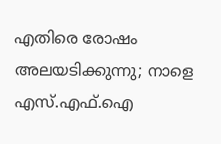എതിരെ രോഷം അലയടിക്കുന്നു; നാളെ എസ്.എഫ്.ഐ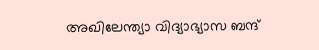അഖിലേന്ത്യാ വിദ്യാഭ്യാസ ബന്ദ്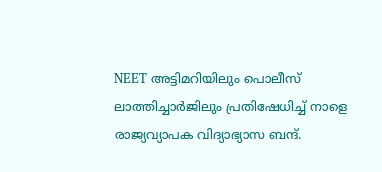NEET അട്ടിമറിയിലും പൊലീസ് ലാത്തിച്ചാർജിലും പ്രതിഷേധിച്ച് നാളെ രാജ്യവ്യാപക വിദ്യാഭ്യാസ ബന്ദ്.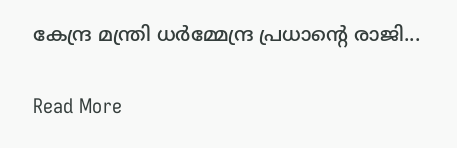കേന്ദ്ര മന്ത്രി ധർമ്മേന്ദ്ര പ്രധാന്റെ രാജി...

Read More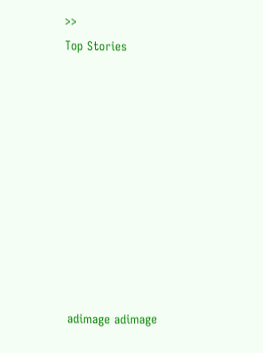>>
Top Stories










adimage adimage